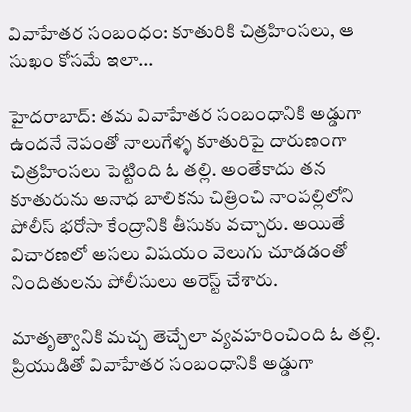వివాహేతర సంబంధం: కూతురికి చిత్రహింసలు, ఆ సుఖం కోసమే ఇలా...

హైదరాబాద్: తమ వివాహేతర సంబంధానికి అడ్డుగా ఉందనే నెపంతో నాలుగేళ్ళ కూతురిపై దారుణంగా చిత్రహింసలు పెట్టింది ఓ తల్లి. అంతేకాదు తన కూతురును అనాధ బాలికను చిత్రించి నాంపల్లిలోని పోలీస్ భరోసా కేంద్రానికి తీసుకు వచ్చారు. అయితే విచారణలో అసలు విషయం వెలుగు చూడడంతో నిందితులను పోలీసులు అరెస్ట్ చేశారు.

మాతృత్వానికి మచ్చ తెచ్చేలా వ్యవహరించింది ఓ తల్లి. ప్రియుడితో వివాహేతర సంబంధానికి అడ్డుగా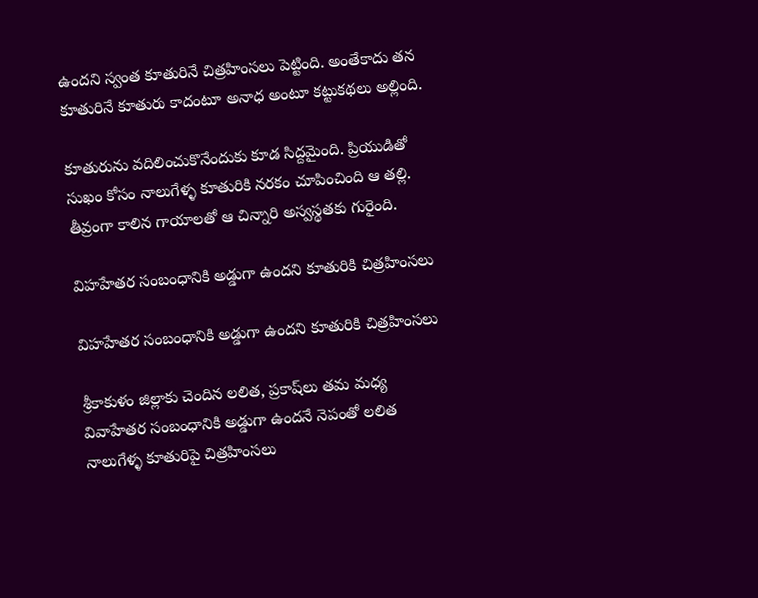ఉందని స్వంత కూతురినే చిత్రహింసలు పెట్టింది. అంతేకాదు తన కూతురినే కూతురు కాదంటూ అనాధ అంటూ కట్టుకథలు అల్లింది.

కూతురును వదిలించుకొనేందుకు కూడ సిద్దమైంది. ప్రియుడితో సుఖం కోసం నాలుగేళ్ళ కూతురికి నరకం చూపించింది ఆ తల్లి. తీవ్రంగా కాలిన గాయాలతో ఆ చిన్నారి అస్వస్థతకు గురైంది.

విహహేతర సంబంధానికి అడ్డుగా ఉందని కూతురికి చిత్రహింసలు

విహహేతర సంబంధానికి అడ్డుగా ఉందని కూతురికి చిత్రహింసలు

శ్రీకాకుళం జిల్లాకు చెందిన లలిత, ప్రకాష్‌లు తమ మధ్య వివాహేతర సంబంధానికి అడ్డుగా ఉందనే నెపంతో లలిత నాలుగేళ్ళ కూతురిపై చిత్రహింసలు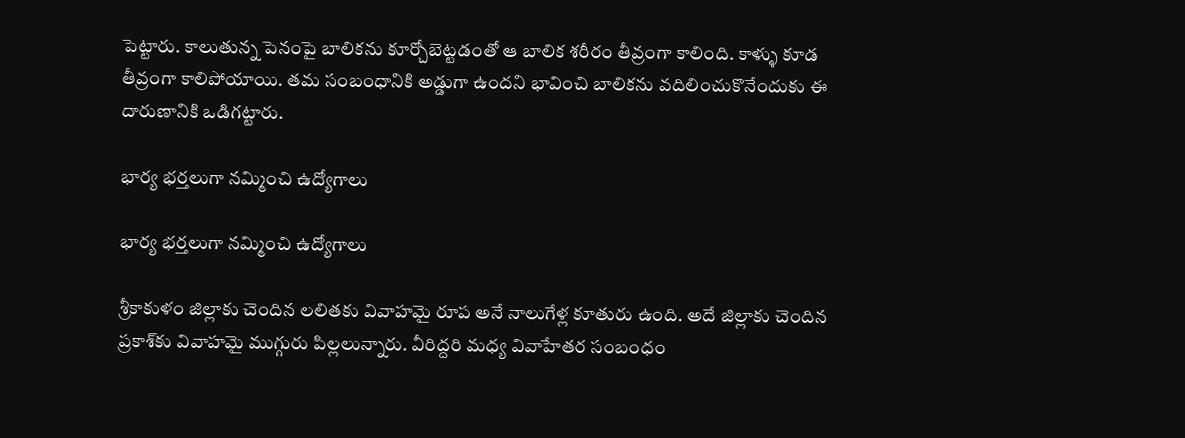పెట్టారు. కాలుతున్న పెనంపై బాలికను కూర్చోబెట్టడంతో ఆ బాలిక శరీరం తీవ్రంగా కాలింది. కాళ్ళు కూడ తీవ్రంగా కాలిపోయాయి. తమ సంబంధానికి అడ్డుగా ఉందని భావించి బాలికను వదిలించుకొనేందుకు ఈ దారుణానికి ఒడిగట్టారు.

భార్య భర్తలుగా నమ్మించి ఉద్యోగాలు

భార్య భర్తలుగా నమ్మించి ఉద్యోగాలు

శ్రీకాకుళం జిల్లాకు చెందిన లలితకు వివాహమై రూప అనే నాలుగేళ్ల కూతురు ఉంది. అదే జిల్లాకు చెందిన ప్రకాశ్‌కు వివాహమై ముగ్గురు పిల్లలున్నారు. వీరిద్దరి మధ్య వివాహేతర సంబంధం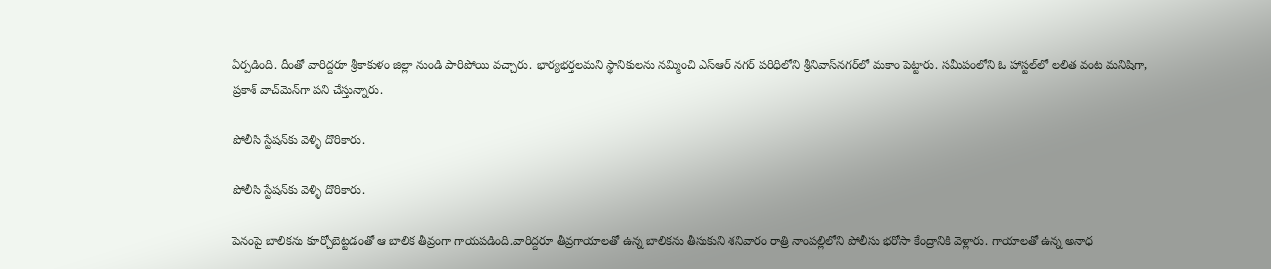ఏర్పడింది. దీంతో వారిద్దరూ శ్రీకాకుళం జిల్లా నుండి పారిపోయి వచ్చారు. భార్యభర్తలమని స్థానికులను నమ్మించి ఎస్‌ఆర్‌ నగర్‌ పరిధిలోని శ్రీనివాస్‌నగర్‌లో మకాం పెట్టారు. సమీపంలోని ఓ హాస్టల్‌లో లలిత వంట మనిషిగా, ప్రకాశ్‌ వాచ్‌మెన్‌గా పని చేస్తున్నారు.

పోలీసి స్టేషన్‌కు వెళ్ళి దొరికారు.

పోలీసి స్టేషన్‌కు వెళ్ళి దొరికారు.

పెనంపై బాలికను కూర్చోబెట్టడంతో ఆ బాలిక తీవ్రంగా గాయపడింది.వారిద్దరూ తీవ్రగాయాలతో ఉన్న బాలికను తీసుకుని శనివారం రాత్రి నాంపల్లిలోని పోలీసు భరోసా కేంద్రానికి వెళ్లారు. గాయాలతో ఉన్న అనాధ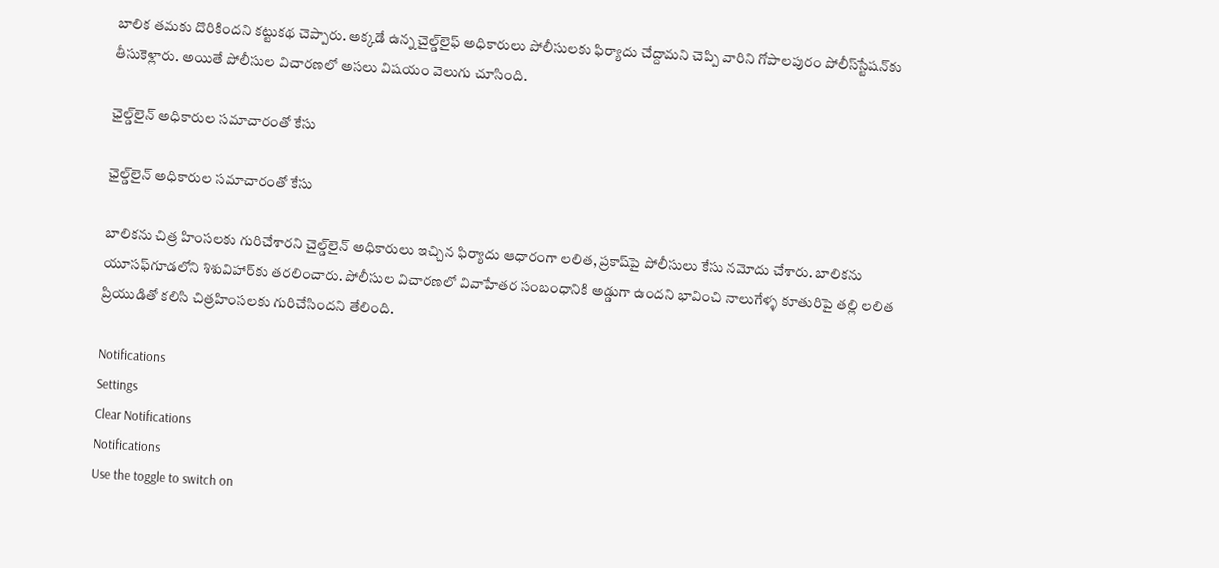బాలిక తమకు దొరికిందని కట్టుకథ చెప్పారు. అక్కడే ఉన్న చైల్డ్‌లైఫ్‌ అధికారులు పోలీసులకు ఫిర్యాదు చేద్దామని చెప్పి వారిని గోపాలపురం పోలీస్‌స్టేషన్‌కు తీసుకెళ్లారు. అయితే పోలీసుల విచారణలో అసలు విషయం వెలుగు చూసింది.

ఛైల్డ్‌లైన్ అధికారుల సమాచారంతో కేసు

ఛైల్డ్‌లైన్ అధికారుల సమాచారంతో కేసు

బాలికను చిత్ర హింసలకు గురిచేశారని చైల్డ్‌లైన్‌ అధికారులు ఇచ్చిన ఫిర్యాదు ఆధారంగా లలిత, ప్రకాష్‌పై పోలీసులు కేసు నమోదు చేశారు. బాలికను యూసఫ్‌గూడలోని శిశువిహార్‌కు తరలించారు. పోలీసుల విచారణలో వివాహేతర సంబంధానికి అడ్డుగా ఉందని భావించి నాలుగేళ్ళ కూతురిపై తల్లి లలిత ప్రియుడితో కలిసి చిత్రహింసలకు గురిచేసిందని తేలింది.

Notifications
Settings
Clear Notifications
Notifications
Use the toggle to switch on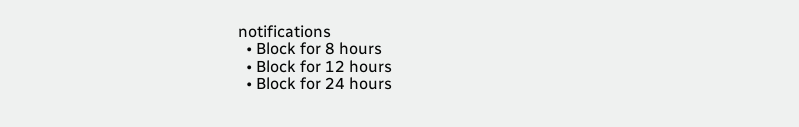notifications
  • Block for 8 hours
  • Block for 12 hours
  • Block for 24 hours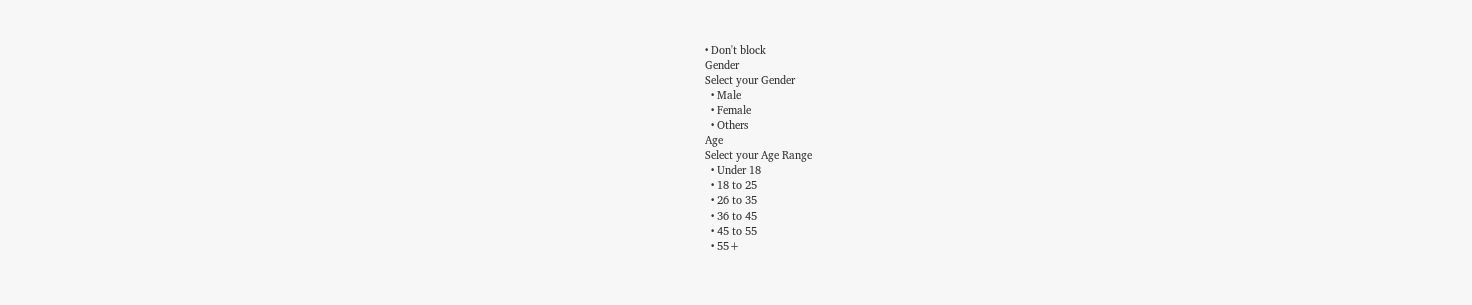• Don't block
Gender
Select your Gender
  • Male
  • Female
  • Others
Age
Select your Age Range
  • Under 18
  • 18 to 25
  • 26 to 35
  • 36 to 45
  • 45 to 55
  • 55+